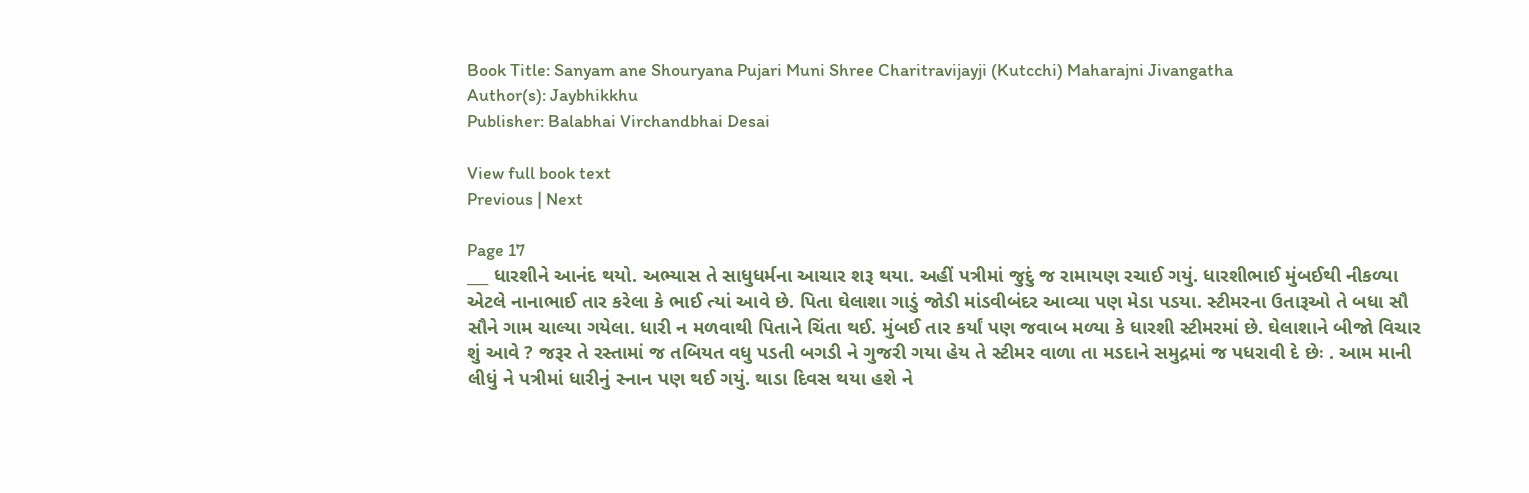Book Title: Sanyam ane Shouryana Pujari Muni Shree Charitravijayji (Kutcchi) Maharajni Jivangatha
Author(s): Jaybhikkhu
Publisher: Balabhai Virchandbhai Desai

View full book text
Previous | Next

Page 17
___ ધારશીને આનંદ થયો. અભ્યાસ તે સાધુધર્મના આચાર શરૂ થયા. અહીં પત્રીમાં જુદું જ રામાયણ રચાઈ ગયું. ધારશીભાઈ મુંબઈથી નીકળ્યા એટલે નાનાભાઈ તાર કરેલા કે ભાઈ ત્યાં આવે છે. પિતા ઘેલાશા ગાડું જોડી માંડવીબંદર આવ્યા પણ મેડા પડયા. સ્ટીમરના ઉતારૂઓ તે બધા સૌ સૌને ગામ ચાલ્યા ગયેલા. ધારી ન મળવાથી પિતાને ચિંતા થઈ. મુંબઈ તાર કર્યાં પણ જવાબ મળ્યા કે ધારશી સ્ટીમરમાં છે. ઘેલાશાને બીજો વિચાર શું આવે ? જરૂર તે રસ્તામાં જ તબિયત વધુ પડતી બગડી ને ગુજરી ગયા હેય તે સ્ટીમર વાળા તા મડદાને સમુદ્રમાં જ પધરાવી દે છેઃ . આમ માની લીધું ને પત્રીમાં ધારીનું સ્નાન પણ થઈ ગયું. થાડા દિવસ થયા હશે ને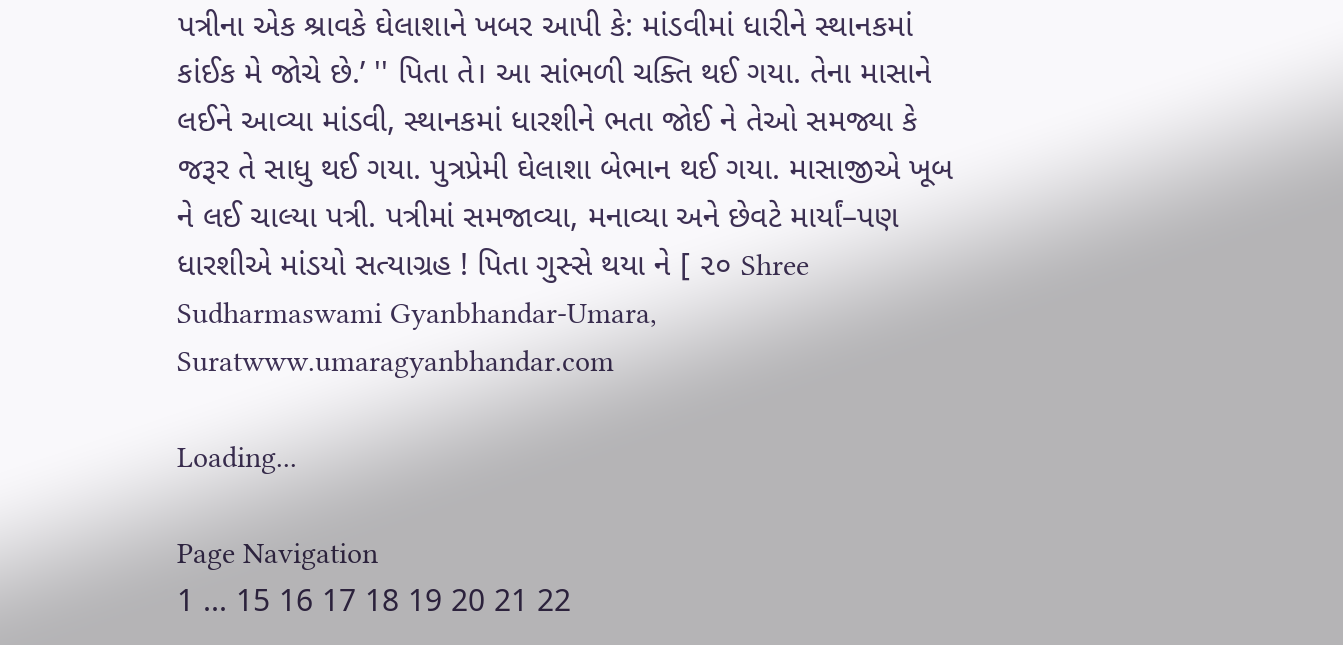પત્રીના એક શ્રાવકે ઘેલાશાને ખબર આપી કે: માંડવીમાં ધારીને સ્થાનકમાં કાંઈક મે જોચે છે.’ '' પિતા તે। આ સાંભળી ચક્તિ થઈ ગયા. તેના માસાને લઈને આવ્યા માંડવી, સ્થાનકમાં ધારશીને ભતા જોઈ ને તેઓ સમજ્યા કે જરૂર તે સાધુ થઈ ગયા. પુત્રપ્રેમી ઘેલાશા બેભાન થઈ ગયા. માસાજીએ ખૂબ ને લઈ ચાલ્યા પત્રી. પત્રીમાં સમજાવ્યા, મનાવ્યા અને છેવટે માર્યાં–પણ ધારશીએ માંડયો સત્યાગ્રહ ! પિતા ગુસ્સે થયા ને [ ૨૦ Shree Sudharmaswami Gyanbhandar-Umara, Suratwww.umaragyanbhandar.com

Loading...

Page Navigation
1 ... 15 16 17 18 19 20 21 22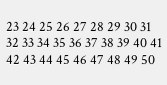23 24 25 26 27 28 29 30 31 32 33 34 35 36 37 38 39 40 41 42 43 44 45 46 47 48 49 50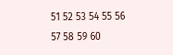51 52 53 54 55 56 57 58 59 60